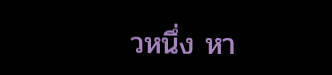วหนึ่ง หา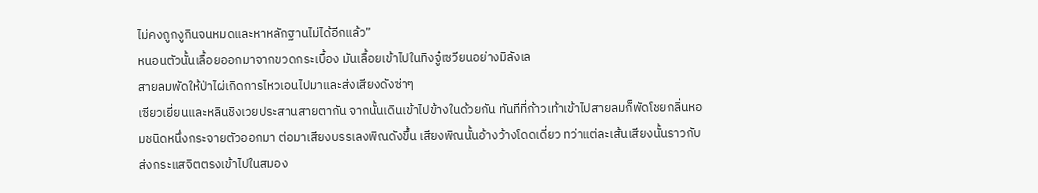ไม่คงถูกงูกินจนหมดและหาหลักฐานไม่ได้อีกแล้ว”
หนอนตัวนั้นเลื้อยออกมาจากขวดกระเบื้อง มันเลื้อยเข้าไปในทิงจู๋เซวียนอย่างมิลังเล
สายลมพัดให้ป่าไผ่เกิดการไหวเอนไปมาและส่งเสียงดังซ่าๆ
เซียวเยี่ยนและหลินชิงเวยประสานสายตากัน จากนั้นเดินเข้าไปข้างในด้วยกัน ทันทีที่ก้าวเท้าเข้าไปสายลมก็พัดโชยกลิ่นหอมชนิดหนึ่งกระจายตัวออกมา ต่อมาเสียงบรรเลงพิณดังขึ้น เสียงพิณนั้นอ้างว้างโดดเดี่ยว ทว่าแต่ละเส้นเสียงนั้นราวกับส่งกระแสจิตตรงเข้าไปในสมอง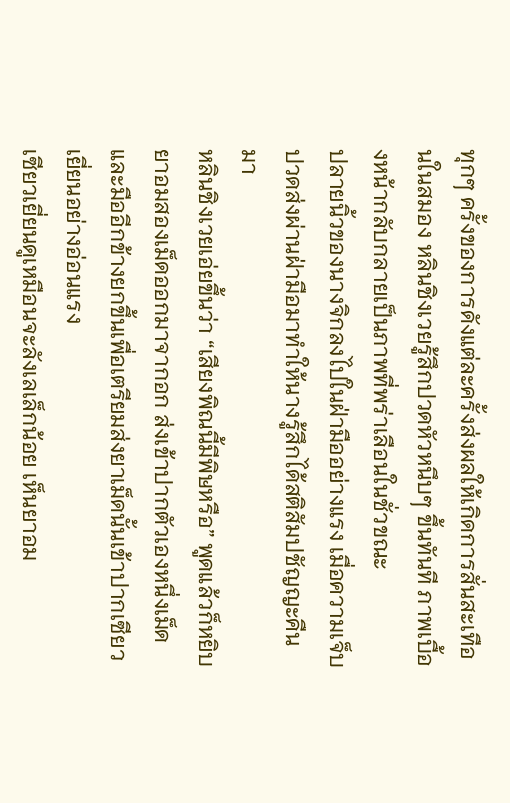ทุกๆ ครั้งของการดังแต่ละครั้งส่งผลให้เกิดการสั่นสะเทือนในสมอง หลินชิงเวยรู้สึกปวดหัวหนึบๆ ขึ้นทันที ภาพเบื้องหน้ากลับกลายเป็นภาพที่พร่าเลือนในชั่วขณะ
ปลายนิ้วของนางจิกลงไปในฝ่ามืออย่างแรง เมื่อความเจ็บปวดส่งผ่านฝ่ามือมาทำให้นางรู้สึกได้สติสัมปชัญญะคืนมา
หลินชิงเวยเอ่ยขึ้นว่า “เสียงพิณนี้มีพิษหรือ” พูดแล้วก็หยิบยาอมสองเม็ดออกมาจากอก ส่งเข้าปากตัวเองหนึ่งเม็ด และมืออีกข้างยกขึ้นเพื่อเตรียมส่งยาเม็ดนั้นเข้าปากเซียวเยี่ยนอย่างอ่อนแรง
เซียวเยี่ยนดูเหมือนจะลังเลเล็กน้อย เห็นยาอม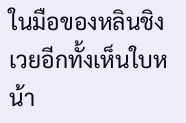ในมือของหลินชิงเวยอีกทั้งเห็นใบหน้า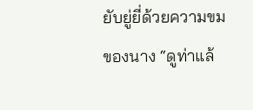ยับยู่ยี่ด้วยความขมของนาง “ดูท่าแล้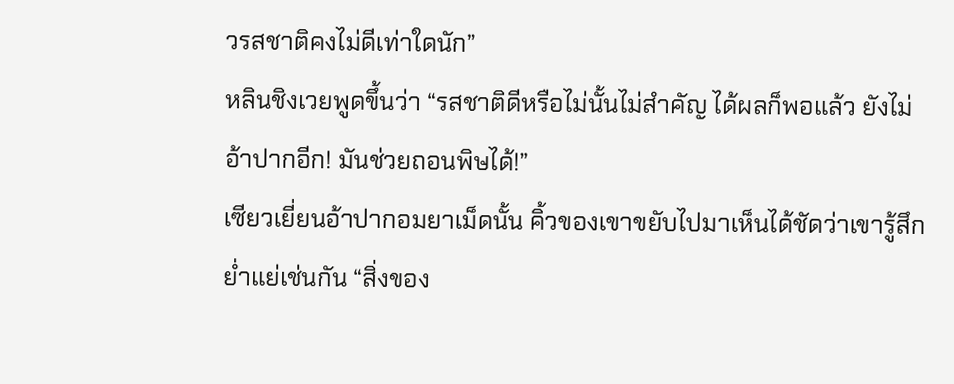วรสชาติคงไม่ดีเท่าใดนัก”
หลินชิงเวยพูดขึ้นว่า “รสชาติดีหรือไม่นั้นไม่สำคัญ ได้ผลก็พอแล้ว ยังไม่อ้าปากอีก! มันช่วยถอนพิษได้!”
เซียวเยี่ยนอ้าปากอมยาเม็ดนั้น คิ้วของเขาขยับไปมาเห็นได้ชัดว่าเขารู้สึกย่ำแย่เช่นกัน “สิ่งของ